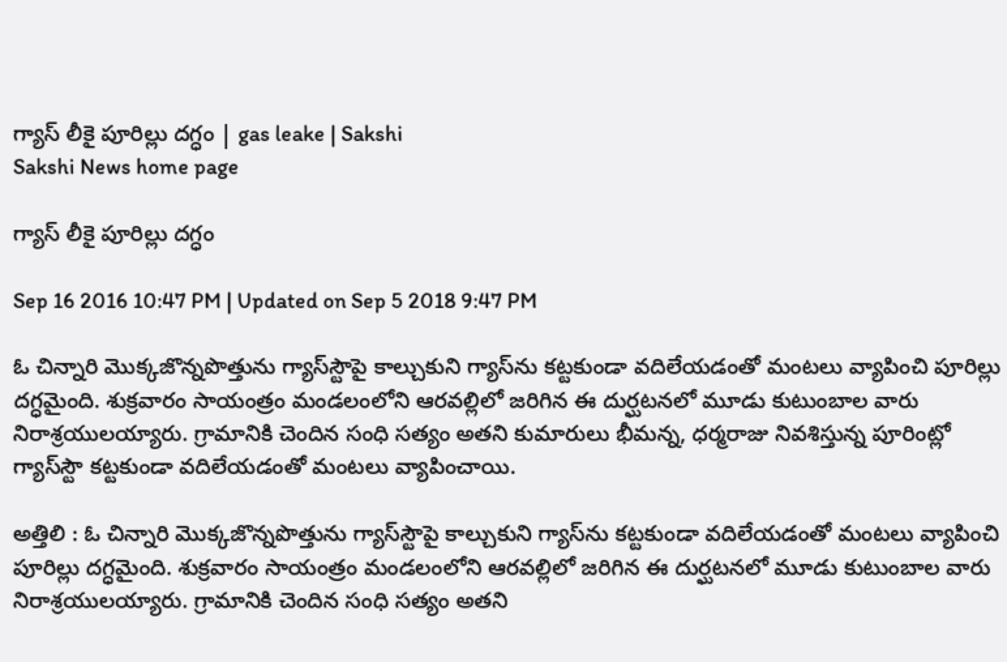గ్యాస్‌ లీకై పూరిల్లు దగ్ధం | gas leake | Sakshi
Sakshi News home page

గ్యాస్‌ లీకై పూరిల్లు దగ్ధం

Sep 16 2016 10:47 PM | Updated on Sep 5 2018 9:47 PM

ఓ చిన్నారి మొక్కజొన్నపొత్తును గ్యాస్‌స్టౌపై కాల్చుకుని గ్యాస్‌ను కట్టకుండా వదిలేయడంతో మంటలు వ్యాపించి పూరిల్లు దగ్ధమైంది. శుక్రవారం సాయంత్రం మండలంలోని ఆరవల్లిలో జరిగిన ఈ దుర్ఘటనలో మూడు కుటుంబాల వారు నిరాశ్రయులయ్యారు. గ్రామానికి చెందిన సంధి సత్యం అతని కుమారులు భీమన్న, ధర్మరాజు నివశిస్తున్న పూరింట్లో గ్యాస్‌స్టౌ కట్టకుండా వదిలేయడంతో మంటలు వ్యాపించాయి.

అత్తిలి : ఓ చిన్నారి మొక్కజొన్నపొత్తును గ్యాస్‌స్టౌపై కాల్చుకుని గ్యాస్‌ను కట్టకుండా వదిలేయడంతో మంటలు వ్యాపించి పూరిల్లు దగ్ధమైంది. శుక్రవారం సాయంత్రం మండలంలోని ఆరవల్లిలో జరిగిన ఈ దుర్ఘటనలో మూడు కుటుంబాల వారు నిరాశ్రయులయ్యారు. గ్రామానికి చెందిన సంధి సత్యం అతని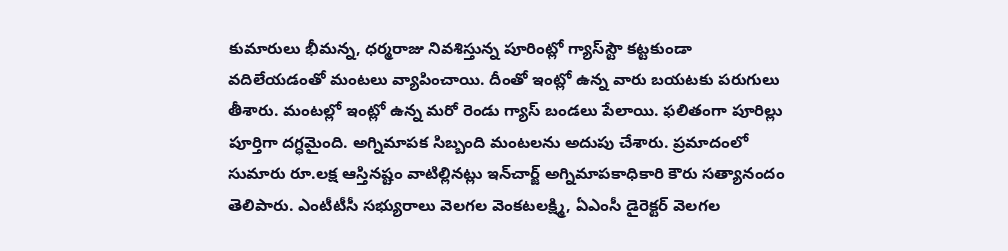కుమారులు భీమన్న, ధర్మరాజు నివశిస్తున్న పూరింట్లో గ్యాస్‌స్టౌ కట్టకుండా వదిలేయడంతో మంటలు వ్యాపించాయి. దీంతో ఇంట్లో ఉన్న వారు బయటకు పరుగులు తీశారు. మంటల్లో ఇంట్లో ఉన్న మరో రెండు గ్యాస్‌ బండలు పేలాయి. ఫలితంగా పూరిల్లు పూర్తిగా దగ్ధమైంది. అగ్నిమాపక సిబ్బంది మంటలను అదుపు చేశారు. ప్రమాదంలో సుమారు రూ.లక్ష ఆస్తినష్టం వాటిల్లినట్లు ఇన్‌చార్జ్‌ అగ్నిమాపకాధికారి కౌరు సత్యానందం తెలిపారు. ఎంటీటీసీ సభ్యురాలు వెలగల వెంకటలక్ష్మి, ఏఎంసీ డైరెక్టర్‌ వెలగల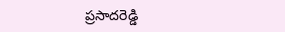ప్రసాదరెడ్డి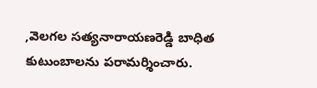,వెలగల సత్యనారాయణరెడ్డి బాధిత కుటుంబాలను పరామర్శించారు.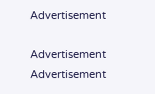Advertisement

Advertisement
Advertisement